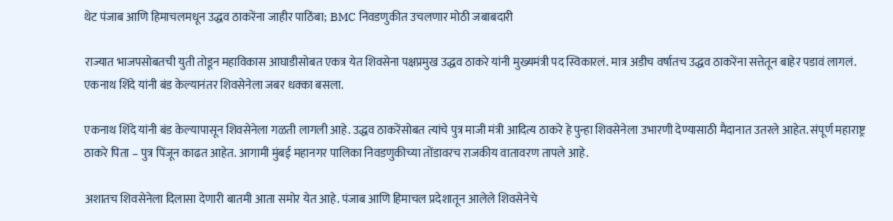थेट पंजाब आणि हिमाचलमधून उद्धव ठाकरेंना जाहीर पाठिंबा; BMC निवडणुकीत उचलणार मोठी जबाबदारी

राज्यात भाजपसोबतची युती तोडून महाविकास आघाडीसोबत एकत्र येत शिवसेना पक्षप्रमुख उद्धव ठाकरे यांनी मुख्यमंत्री पद स्विकारलं. मात्र अडीच वर्षातच उद्धव ठाकरेंना सत्तेतून बाहेर पडावं लागलं. एकनाथ शिंदे यांनी बंड केल्यानंतर शिवसेनेला जबर धक्का बसला.

एकनाथ शिंदे यांनी बंड केल्यापासून शिवसेनेला गळती लागली आहे. उद्धव ठाकरेंसोबत त्यांचे पुत्र माजी मंत्री आदित्य ठाकरे हे पुन्हा शिवसेनेला उभारणी देण्यासाठी मैदानात उतरले आहेत. संपूर्ण महाराष्ट्र ठाकरे पिता – पुत्र पिंजून काढत आहेत. आगामी मुंबई महानगर पालिका निवडणुकीच्या तोंडावरच राजकीय वातावरण तापले आहे.

अशातच शिवसेनेला दिलासा देणारी बातमी आता समोर येत आहे. पंजाब आणि हिमाचल प्रदेशातून आलेले शिवसेनेचे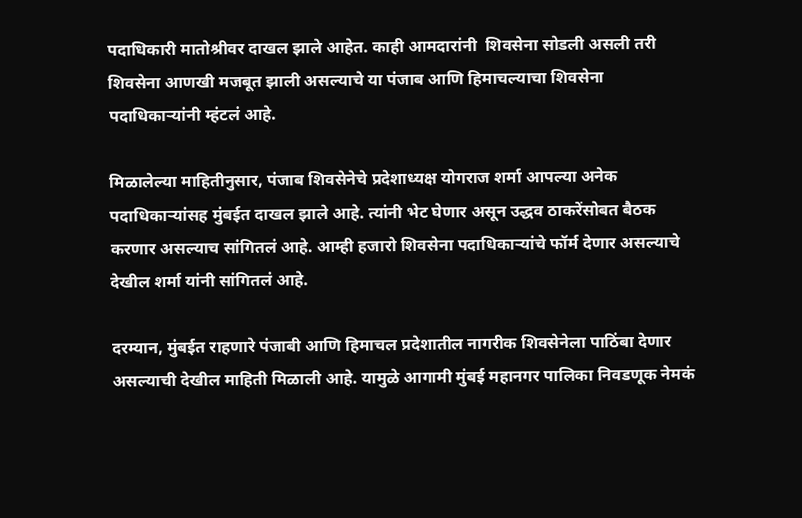पदाधिकारी मातोश्रीवर दाखल झाले आहेत. काही आमदारांनी  शिवसेना सोडली असली तरी शिवसेना आणखी मजबूत झाली असल्याचे या पंजाब आणि हिमाचल्याचा शिवसेना पदाधिकाऱ्यांनी म्हंटलं आहे.

मिळालेल्या माहितीनुसार, पंजाब शिवसेनेचे प्रदेशाध्यक्ष योगराज शर्मा आपल्या अनेक पदाधिकाऱ्यांसह मुंबईत दाखल झाले आहे. त्यांनी भेट घेणार असून उद्धव ठाकरेंसोबत बैठक करणार असल्याच सांगितलं आहे. आम्ही हजारो शिवसेना पदाधिकाऱ्यांचे फॉर्म देणार असल्याचे देखील शर्मा यांनी सांगितलं आहे.

दरम्यान, मुंबईत राहणारे पंजाबी आणि हिमाचल प्रदेशातील नागरीक शिवसेनेला पाठिंबा देणार असल्याची देखील माहिती मिळाली आहे. यामुळे आगामी मुंबई महानगर पालिका निवडणूक नेमकं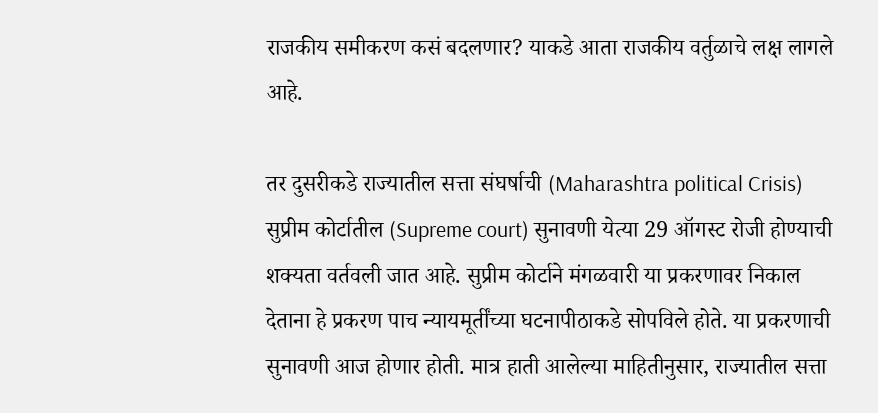राजकीय समीकरण कसं बदलणार? याकडे आता राजकीय वर्तुळाचे लक्ष लागले आहे.

तर दुसरीकडे राज्यातील सत्ता संघर्षाची (Maharashtra political Crisis) सुप्रीम कोर्टातील (Supreme court) सुनावणी येत्या 29 ऑगस्ट रोजी होण्याची शक्यता वर्तवली जात आहे. सुप्रीम कोर्टाने मंगळवारी या प्रकरणावर निकाल देताना हे प्रकरण पाच न्यायमूर्तींच्या घटनापीठाकडे सोपविले होते. या प्रकरणाची सुनावणी आज होणार होती. मात्र हाती आलेल्या माहितीनुसार, राज्यातील सत्ता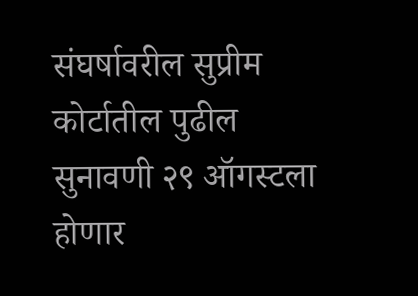संघर्षावरील सुप्रीम कोर्टातील पुढील सुनावणी २९ ऑगस्टला होणार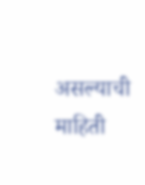असल्याची माहिती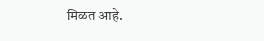मिळत आहे.